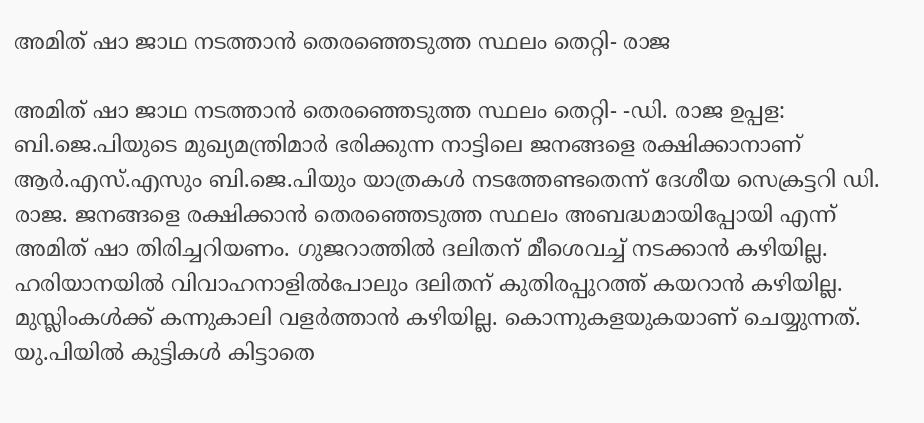അമിത് ഷാ ജാഥ നടത്താൻ തെരഞ്ഞെടുത്ത സ്ഥലം തെറ്റി- രാജ

അമിത് ഷാ ജാഥ നടത്താൻ തെരഞ്ഞെടുത്ത സ്ഥലം തെറ്റി- -ഡി. രാജ ഉപ്പള: ബി.ജെ.പിയുടെ മുഖ്യമന്ത്രിമാർ ഭരിക്കുന്ന നാട്ടിലെ ജനങ്ങളെ രക്ഷിക്കാനാണ് ആർ.എസ്.എസും ബി.ജെ.പിയും യാത്രകൾ നടത്തേണ്ടതെന്ന് ദേശീയ സെക്രട്ടറി ഡി. രാജ. ജനങ്ങളെ രക്ഷിക്കാൻ തെരഞ്ഞെടുത്ത സ്ഥലം അബദ്ധമായിപ്പോയി എന്ന് അമിത് ഷാ തിരിച്ചറിയണം. ഗുജറാത്തിൽ ദലിതന് മീശെവച്ച് നടക്കാൻ കഴിയില്ല. ഹരിയാനയിൽ വിവാഹനാളിൽപോലും ദലിതന് കുതിരപ്പുറത്ത് കയറാൻ കഴിയില്ല. മുസ്ലിംകൾക്ക് കന്നുകാലി വളർത്താൻ കഴിയില്ല. കൊന്നുകളയുകയാണ് ചെയ്യുന്നത്. യു.പിയിൽ കുട്ടികൾ കിട്ടാതെ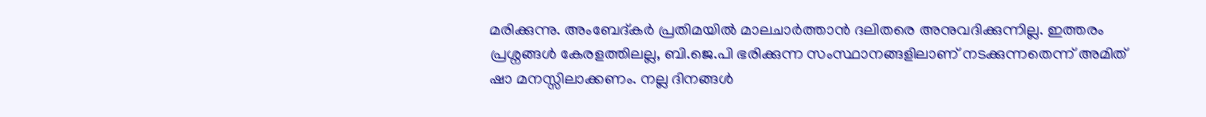മരിക്കുന്നു. അംബേദ്കർ പ്രതിമയിൽ മാലചാർത്താൻ ദലിതരെ അനുവദിക്കുന്നില്ല. ഇത്തരം പ്രശ്നങ്ങൾ കേരളത്തിലല്ല, ബി.ജെ.പി ഭരിക്കുന്ന സംസ്ഥാനങ്ങളിലാണ് നടക്കുന്നതെന്ന് അമിത് ഷാ മനസ്സിലാക്കണം. നല്ല ദിനങ്ങൾ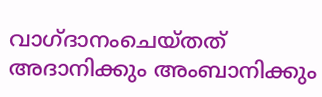വാഗ്ദാനംചെയ്തത് അദാനിക്കും അംബാനിക്കും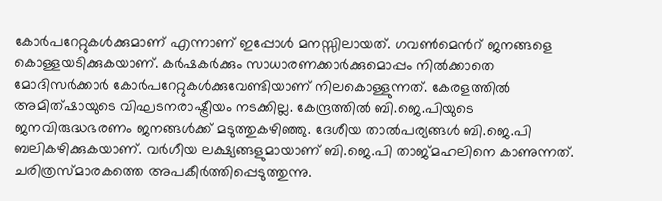കോർപറേറ്റുകൾക്കുമാണ് എന്നാണ് ഇപ്പോൾ മനസ്സിലായത്. ഗവൺമെൻറ് ജനങ്ങളെ കൊള്ളയടിക്കുകയാണ്. കര്‍ഷകര്‍ക്കും സാധാരണക്കാര്‍ക്കുമൊപ്പം നില്‍ക്കാതെ മോദിസര്‍ക്കാര്‍ കോർപറേറ്റുകള്‍ക്കുവേണ്ടിയാണ് നിലകൊള്ളുന്നത്. കേരളത്തില്‍ അമിത്ഷായുടെ വിഘടനരാഷ്ട്രീയം നടക്കില്ല. കേന്ദ്രത്തില്‍ ബി.ജെ.പിയുടെ ജനവിരുദ്ധഭരണം ജനങ്ങള്‍ക്ക് മടുത്തുകഴിഞ്ഞു. ദേശീയ താൽപര്യങ്ങള്‍ ബി.ജെ.പി ബലികഴിക്കുകയാണ്. വര്‍ഗീയ ലക്ഷ്യങ്ങളുമായാണ് ബി.ജെ.പി താജ്മഹലിനെ കാണുന്നത്. ചരിത്രസ്മാരകത്തെ അപകീർത്തിപ്പെടുത്തുന്നു.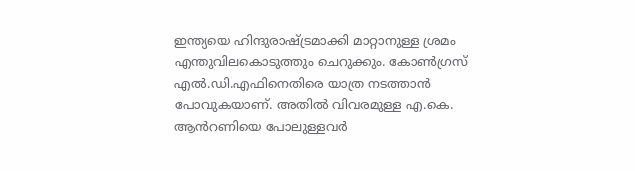ഇന്ത്യയെ ഹിന്ദുരാഷ്ട്രമാക്കി മാറ്റാനുള്ള ശ്രമം എന്തുവിലകൊടുത്തും ചെറുക്കും. കോൺഗ്രസ് എൽ.ഡി.എഫിനെതിരെ യാത്ര നടത്താൻ പോവുകയാണ്. അതിൽ വിവരമുള്ള എ.കെ. ആൻറണിയെ പോലുള്ളവർ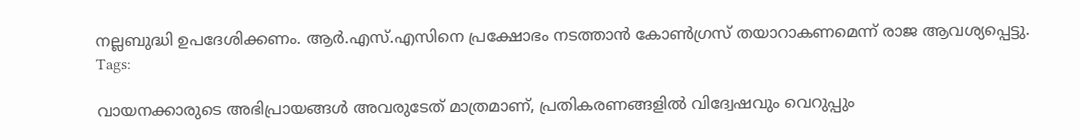നല്ലബുദ്ധി ഉപദേശിക്കണം. ആർ.എസ്.എസിനെ പ്രക്ഷോഭം നടത്താൻ കോൺഗ്രസ് തയാറാകണമെന്ന് രാജ ആവശ്യപ്പെട്ടു.
Tags:

വായനക്കാരുടെ അഭിപ്രായങ്ങള്‍ അവരുടേത് മാത്രമാണ്, പ്രതികരണങ്ങളിൽ വിദ്വേഷവും വെറുപ്പും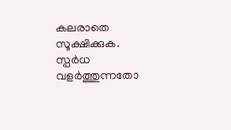കലരാതെ സൂക്ഷിക്കുക. സ്പർധ വളർത്തുന്നതോ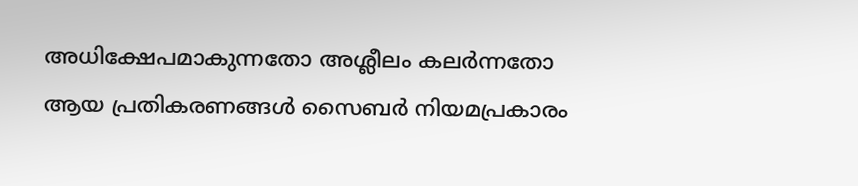അധിക്ഷേപമാകുന്നതോ അശ്ലീലം കലർന്നതോ ആയ പ്രതികരണങ്ങൾ സൈബർ നിയമപ്രകാരം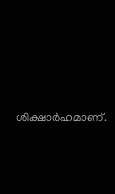ശിക്ഷാർഹമാണ്.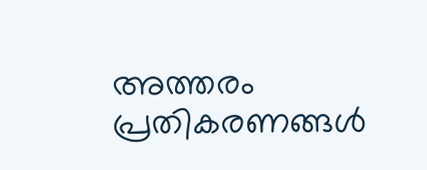അത്തരം പ്രതികരണങ്ങൾ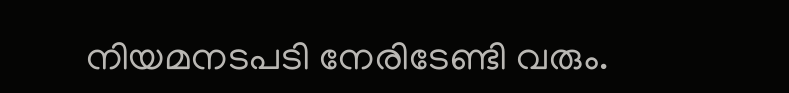നിയമനടപടി നേരിടേണ്ടി വരും.